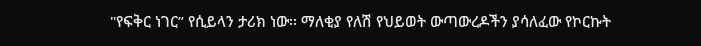"የፍቅር ነገር” የሲይላን ታሪክ ነው፡፡ ማለቂያ የለሽ የህይወት ውጣውረዶችን ያሳለፈው የኮርኩት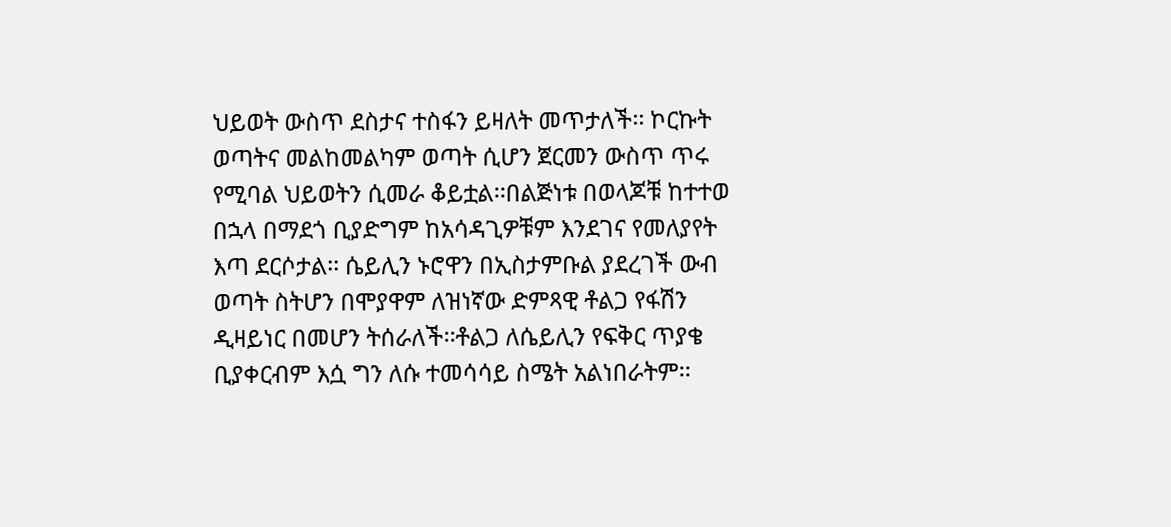ህይወት ውስጥ ደስታና ተስፋን ይዛለት መጥታለች፡፡ ኮርኩት ወጣትና መልከመልካም ወጣት ሲሆን ጀርመን ውስጥ ጥሩ የሚባል ህይወትን ሲመራ ቆይቷል፡፡በልጅነቱ በወላጆቹ ከተተወ በኋላ በማደጎ ቢያድግም ከአሳዳጊዎቹም እንደገና የመለያየት እጣ ደርሶታል፡፡ ሴይሊን ኑሮዋን በኢስታምቡል ያደረገች ውብ ወጣት ስትሆን በሞያዋም ለዝነኛው ድምጻዊ ቶልጋ የፋሽን ዲዛይነር በመሆን ትሰራለች፡፡ቶልጋ ለሴይሊን የፍቅር ጥያቄ ቢያቀርብም እሷ ግን ለሱ ተመሳሳይ ስሜት አልነበራትም፡፡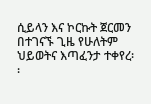ሲይላን እና ኮርኩት ጀርመን በተገናኙ ጊዜ የሁለትም ህይወትና እጣፈንታ ተቀየረ፡፡